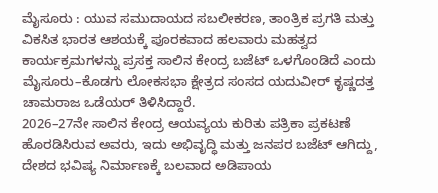ಮೈಸೂರು : ಯುವ ಸಮುದಾಯದ ಸಬಲೀಕರಣ, ತಾಂತ್ರಿಕ ಪ್ರಗತಿ ಮತ್ತು ವಿಕಸಿತ ಭಾರತ ಆಶಯಕ್ಕೆ ಪೂರಕವಾದ ಹಲವಾರು ಮಹತ್ವದ ಕಾರ್ಯಕ್ರಮಗಳನ್ನು ಪ್ರಸಕ್ತ ಸಾಲಿನ ಕೇಂದ್ರ ಬಜೆಟ್ ಒಳಗೊಂಡಿದೆ ಎಂದು ಮೈಸೂರು–ಕೊಡಗು ಲೋಕಸಭಾ ಕ್ಷೇತ್ರದ ಸಂಸದ ಯದುವೀರ್ ಕೃಷ್ಣದತ್ತ ಚಾಮರಾಜ ಒಡೆಯರ್ ತಿಳಿಸಿದ್ದಾರೆ.
2026–27ನೇ ಸಾಲಿನ ಕೇಂದ್ರ ಆಯವ್ಯಯ ಕುರಿತು ಪತ್ರಿಕಾ ಪ್ರಕಟಣೆ ಹೊರಡಿಸಿರುವ ಅವರು, ಇದು ಅಭಿವೃದ್ಧಿ ಮತ್ತು ಜನಪರ ಬಜೆಟ್ ಆಗಿದ್ದು, ದೇಶದ ಭವಿಷ್ಯ ನಿರ್ಮಾಣಕ್ಕೆ ಬಲವಾದ ಅಡಿಪಾಯ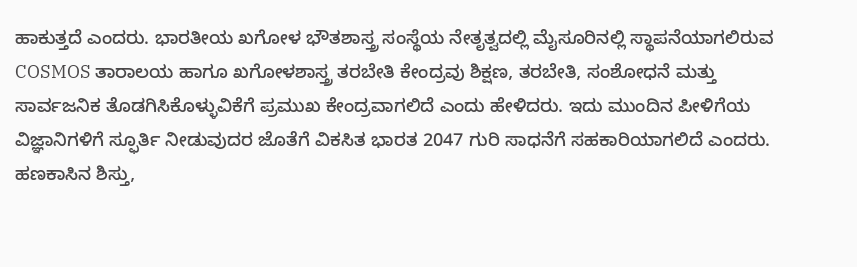ಹಾಕುತ್ತದೆ ಎಂದರು. ಭಾರತೀಯ ಖಗೋಳ ಭೌತಶಾಸ್ತ್ರ ಸಂಸ್ಥೆಯ ನೇತೃತ್ವದಲ್ಲಿ ಮೈಸೂರಿನಲ್ಲಿ ಸ್ಥಾಪನೆಯಾಗಲಿರುವ COSMOS ತಾರಾಲಯ ಹಾಗೂ ಖಗೋಳಶಾಸ್ತ್ರ ತರಬೇತಿ ಕೇಂದ್ರವು ಶಿಕ್ಷಣ, ತರಬೇತಿ, ಸಂಶೋಧನೆ ಮತ್ತು ಸಾರ್ವಜನಿಕ ತೊಡಗಿಸಿಕೊಳ್ಳುವಿಕೆಗೆ ಪ್ರಮುಖ ಕೇಂದ್ರವಾಗಲಿದೆ ಎಂದು ಹೇಳಿದರು. ಇದು ಮುಂದಿನ ಪೀಳಿಗೆಯ ವಿಜ್ಞಾನಿಗಳಿಗೆ ಸ್ಫೂರ್ತಿ ನೀಡುವುದರ ಜೊತೆಗೆ ವಿಕಸಿತ ಭಾರತ 2047 ಗುರಿ ಸಾಧನೆಗೆ ಸಹಕಾರಿಯಾಗಲಿದೆ ಎಂದರು.
ಹಣಕಾಸಿನ ಶಿಸ್ತು,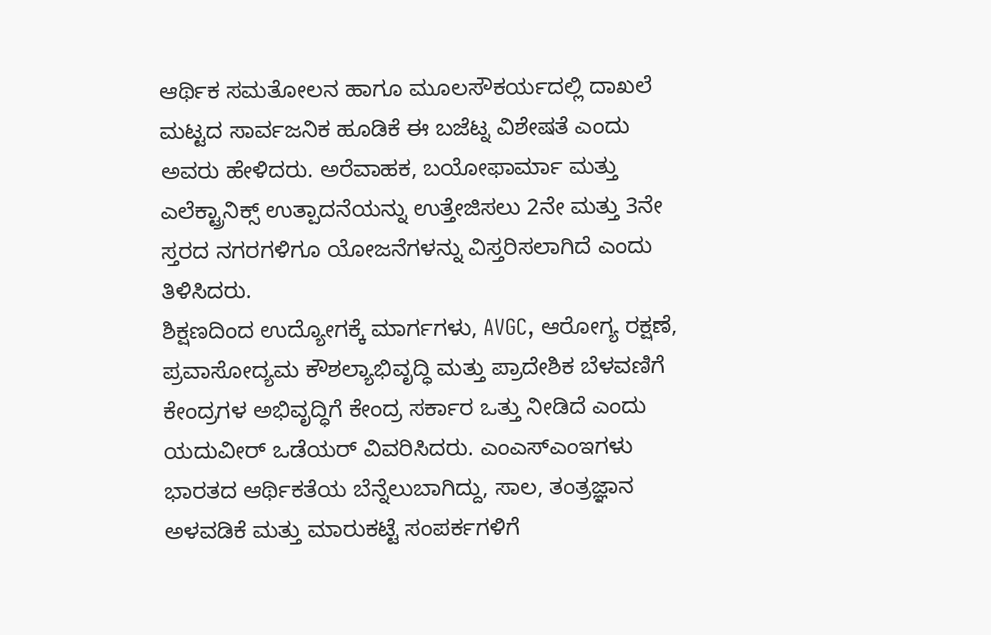ಆರ್ಥಿಕ ಸಮತೋಲನ ಹಾಗೂ ಮೂಲಸೌಕರ್ಯದಲ್ಲಿ ದಾಖಲೆ ಮಟ್ಟದ ಸಾರ್ವಜನಿಕ ಹೂಡಿಕೆ ಈ ಬಜೆಟ್ನ ವಿಶೇಷತೆ ಎಂದು ಅವರು ಹೇಳಿದರು. ಅರೆವಾಹಕ, ಬಯೋಫಾರ್ಮಾ ಮತ್ತು ಎಲೆಕ್ಟ್ರಾನಿಕ್ಸ್ ಉತ್ಪಾದನೆಯನ್ನು ಉತ್ತೇಜಿಸಲು 2ನೇ ಮತ್ತು 3ನೇ ಸ್ತರದ ನಗರಗಳಿಗೂ ಯೋಜನೆಗಳನ್ನು ವಿಸ್ತರಿಸಲಾಗಿದೆ ಎಂದು ತಿಳಿಸಿದರು.
ಶಿಕ್ಷಣದಿಂದ ಉದ್ಯೋಗಕ್ಕೆ ಮಾರ್ಗಗಳು, AVGC, ಆರೋಗ್ಯ ರಕ್ಷಣೆ, ಪ್ರವಾಸೋದ್ಯಮ ಕೌಶಲ್ಯಾಭಿವೃದ್ಧಿ ಮತ್ತು ಪ್ರಾದೇಶಿಕ ಬೆಳವಣಿಗೆ ಕೇಂದ್ರಗಳ ಅಭಿವೃದ್ಧಿಗೆ ಕೇಂದ್ರ ಸರ್ಕಾರ ಒತ್ತು ನೀಡಿದೆ ಎಂದು ಯದುವೀರ್ ಒಡೆಯರ್ ವಿವರಿಸಿದರು. ಎಂಎಸ್ಎಂಇಗಳು ಭಾರತದ ಆರ್ಥಿಕತೆಯ ಬೆನ್ನೆಲುಬಾಗಿದ್ದು, ಸಾಲ, ತಂತ್ರಜ್ಞಾನ ಅಳವಡಿಕೆ ಮತ್ತು ಮಾರುಕಟ್ಟೆ ಸಂಪರ್ಕಗಳಿಗೆ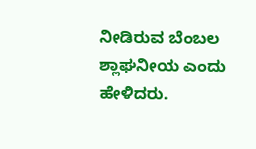ನೀಡಿರುವ ಬೆಂಬಲ ಶ್ಲಾಘನೀಯ ಎಂದು ಹೇಳಿದರು.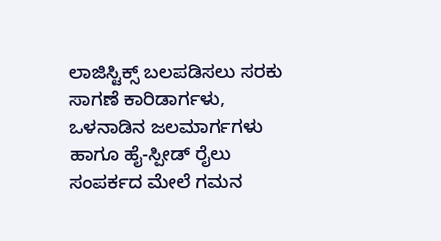ಲಾಜಿಸ್ಟಿಕ್ಸ್ ಬಲಪಡಿಸಲು ಸರಕು ಸಾಗಣೆ ಕಾರಿಡಾರ್ಗಳು, ಒಳನಾಡಿನ ಜಲಮಾರ್ಗಗಳು ಹಾಗೂ ಹೈ-ಸ್ಪೀಡ್ ರೈಲು ಸಂಪರ್ಕದ ಮೇಲೆ ಗಮನ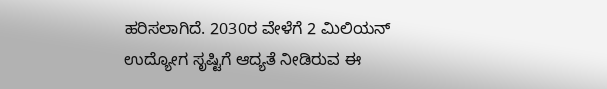ಹರಿಸಲಾಗಿದೆ. 2030ರ ವೇಳೆಗೆ 2 ಮಿಲಿಯನ್ ಉದ್ಯೋಗ ಸೃಷ್ಟಿಗೆ ಆದ್ಯತೆ ನೀಡಿರುವ ಈ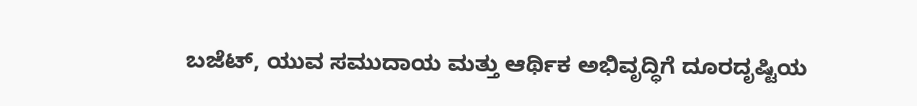ಬಜೆಟ್, ಯುವ ಸಮುದಾಯ ಮತ್ತು ಆರ್ಥಿಕ ಅಭಿವೃದ್ಧಿಗೆ ದೂರದೃಷ್ಟಿಯ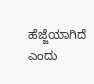ಹೆಜ್ಜೆಯಾಗಿದೆ ಎಂದು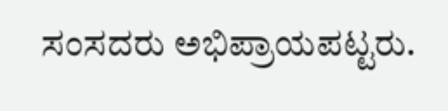ಸಂಸದರು ಅಭಿಪ್ರಾಯಪಟ್ಟರು.